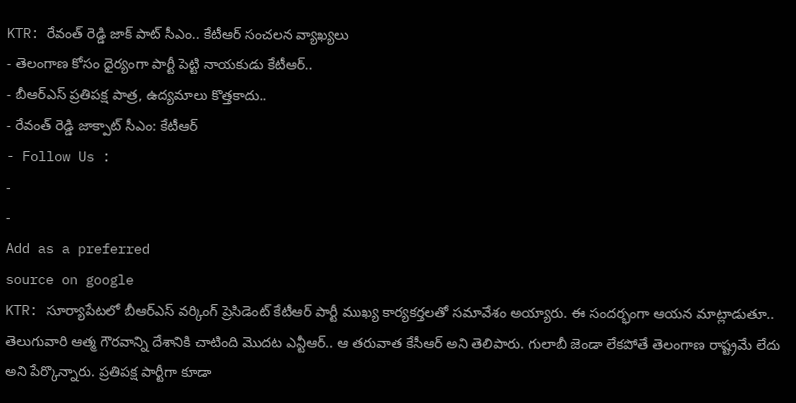KTR: రేవంత్ రెడ్డి జాక్ పాట్ సీఎం.. కేటీఆర్ సంచలన వ్యాఖ్యలు
- తెలంగాణ కోసం ధైర్యంగా పార్టీ పెట్టి నాయకుడు కేటీఆర్..
- బీఆర్ఎస్ ప్రతిపక్ష పాత్ర, ఉద్యమాలు కొత్తకాదు..
- రేవంత్ రెడ్డి జాక్పాట్ సీఎం: కేటీఆర్
- Follow Us :
-
-
Add as a preferred
source on google
KTR: సూర్యాపేటలో బీఆర్ఎస్ వర్కింగ్ ప్రెసిడెంట్ కేటీఆర్ పార్టీ ముఖ్య కార్యకర్తలతో సమావేశం అయ్యారు. ఈ సందర్భంగా ఆయన మాట్లాడుతూ.. తెలుగువారి ఆత్మ గౌరవాన్ని దేశానికి చాటింది మొదట ఎన్టీఆర్.. ఆ తరువాత కేసీఆర్ అని తెలిపారు. గులాబీ జెండా లేకపోతే తెలంగాణ రాష్ట్రమే లేదు అని పేర్కొన్నారు. ప్రతిపక్ష పార్టీగా కూడా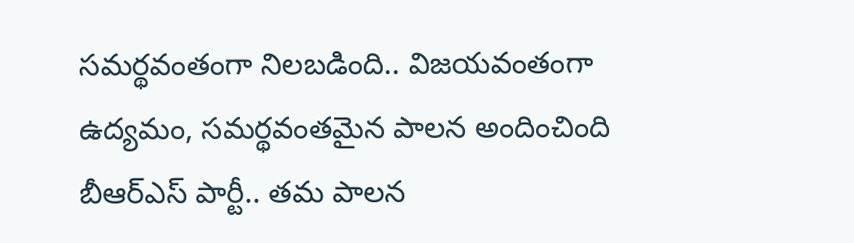సమర్థవంతంగా నిలబడింది.. విజయవంతంగా ఉద్యమం, సమర్థవంతమైన పాలన అందించింది బీఆర్ఎస్ పార్టీ.. తమ పాలన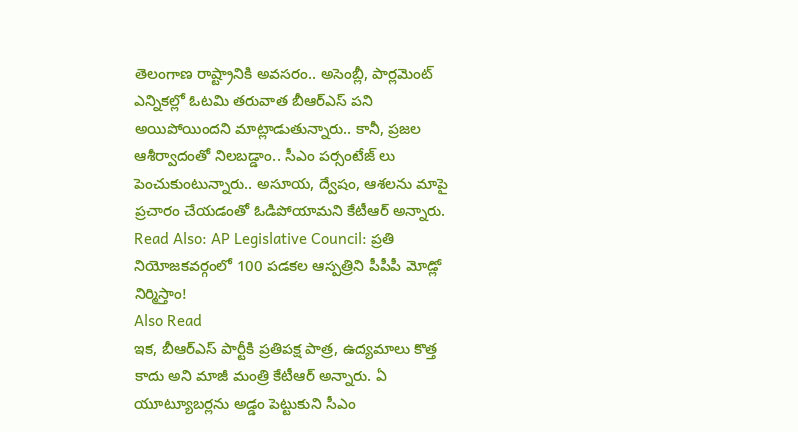తెలంగాణ రాష్ట్రానికి అవసరం.. అసెంబ్లీ, పార్లమెంట్ ఎన్నికల్లో ఓటమి తరువాత బీఆర్ఎస్ పని అయిపోయిందని మాట్లాడుతున్నారు.. కానీ, ప్రజల ఆశీర్వాదంతో నిలబడ్డాం.. సీఎం పర్సంటేజ్ లు పెంచుకుంటున్నారు.. అసూయ, ద్వేషం, ఆశలను మాపై ప్రచారం చేయడంతో ఓడిపోయామని కేటీఆర్ అన్నారు.
Read Also: AP Legislative Council: ప్రతి నియోజకవర్గంలో 100 పడకల ఆస్పత్రిని పీపీపీ మోడ్లో నిర్మిస్తాం!
Also Read
ఇక, బీఆర్ఎస్ పార్టీకి ప్రతిపక్ష పాత్ర, ఉద్యమాలు కొత్త కాదు అని మాజీ మంత్రి కేటీఆర్ అన్నారు. ఏ యూట్యూబర్లను అడ్డం పెట్టుకుని సీఎం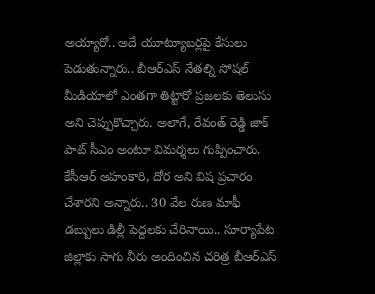అయ్యారో.. అదే యూట్యూబర్లపై కేసులు పెడుతున్నారు.. బీఆర్ఎస్ నేతల్ని సోషల్ మీడియాలో ఎంతగా తిట్టారో ప్రజలకు తెలుసు అని చెప్పుకొచ్చారు. అలాగే, రేవంత్ రెడ్డి జాక్ పాట్ సీఎం అంటూ విమర్శలు గుప్పించారు. కేసీఆర్ అహంకారి, దోర అని విష ప్రచారం చేశారని అన్నారు.. 30 వేల రుణ మాఫీ డబ్బులు డిల్లీ పెద్దలకు చేరినాయి.. సూర్యాపేట జిల్లాకు సాగు నీరు అందించిన చరిత్ర బీఆర్ఎస్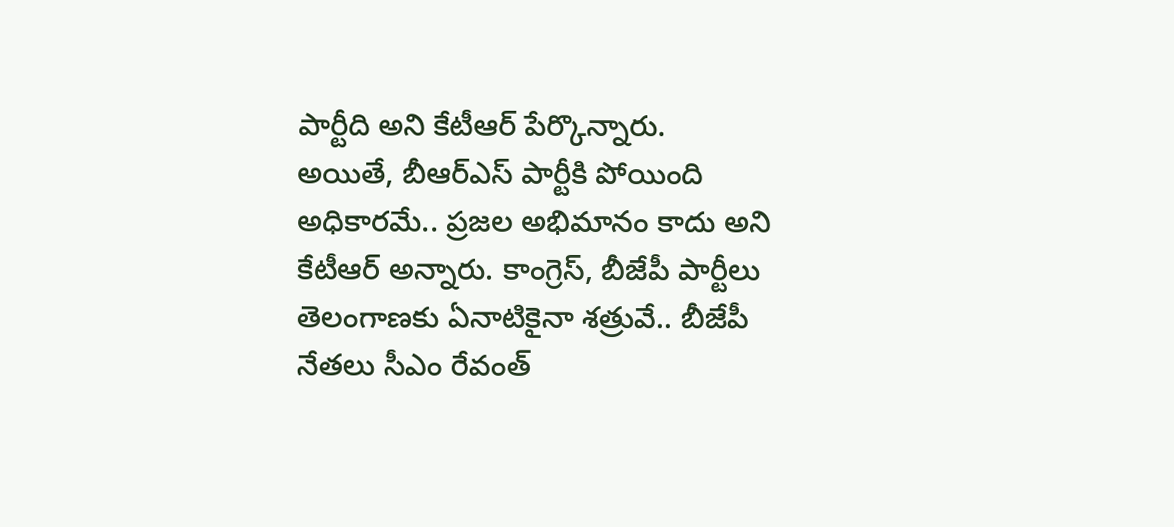పార్టీది అని కేటీఆర్ పేర్కొన్నారు.
అయితే, బీఆర్ఎస్ పార్టీకి పోయింది అధికారమే.. ప్రజల అభిమానం కాదు అని కేటీఆర్ అన్నారు. కాంగ్రెస్, బీజేపీ పార్టీలు తెలంగాణకు ఏనాటికైనా శత్రువే.. బీజేపీ నేతలు సీఎం రేవంత్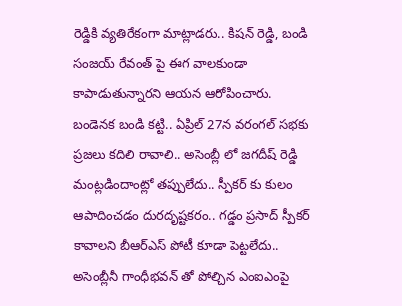రెడ్డికి వ్యతిరేకంగా మాట్లాడరు.. కిషన్ రెడ్డి, బండి సంజయ్ రేవంత్ పై ఈగ వాలకుండా కాపాడుతున్నారని ఆయన ఆరోపించారు. బండెనక బండి కట్టి.. ఏప్రిల్ 27న వరంగల్ సభకు ప్రజలు కదిలి రావాలి.. అసెంబ్లీ లో జగదీష్ రెడ్డి మంట్లడిందాంట్లో తప్పులేదు.. స్పీకర్ కు కులం ఆపాదించడం దురదృష్టకరం.. గడ్డం ప్రసాద్ స్పీకర్ కావాలని బీఆర్ఎస్ పోటీ కూడా పెట్టలేదు.. అసెంబ్లీనీ గాంధీభవన్ తో పోల్చిన ఎంఐఎంపై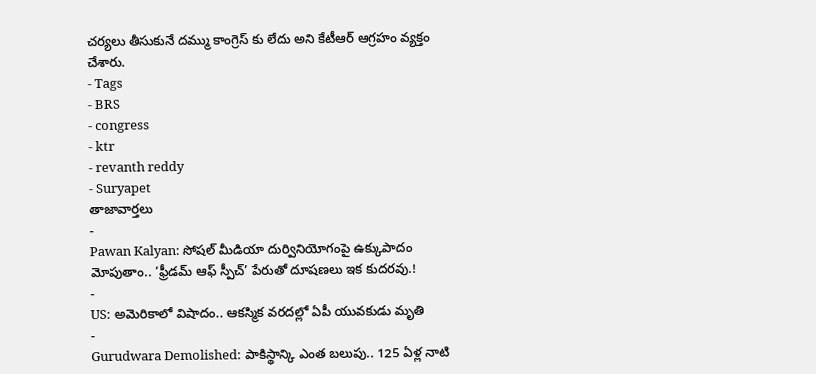చర్యలు తీసుకునే దమ్ము కాంగ్రెస్ కు లేదు అని కేటీఆర్ ఆగ్రహం వ్యక్తం చేశారు.
- Tags
- BRS
- congress
- ktr
- revanth reddy
- Suryapet
తాజావార్తలు
-
Pawan Kalyan: సోషల్ మీడియా దుర్వినియోగంపై ఉక్కుపాదం మోపుతాం.. ‘ఫ్రీడమ్ ఆఫ్ స్పీచ్’ పేరుతో దూషణలు ఇక కుదరవు.!
-
US: అమెరికాలో విషాదం.. ఆకస్మిక వరదల్లో ఏపీ యువకుడు మృతి
-
Gurudwara Demolished: పాకిస్థాన్కి ఎంత బలుపు.. 125 ఏళ్ల నాటి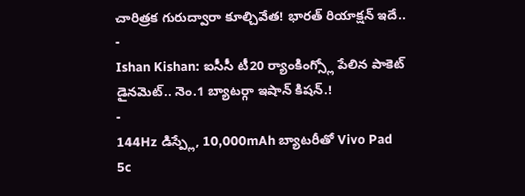చారిత్రక గురుద్వారా కూల్చివేత! భారత్ రియాక్షన్ ఇదే..
-
Ishan Kishan: ఐసీసీ టీ20 ర్యాంకింగ్స్లో పేలిన పాకెట్ డైనమెట్.. నెం.1 బ్యాటర్గా ఇషాన్ కిషన్.!
-
144Hz డిస్ప్లే, 10,000mAh బ్యాటరీతో Vivo Pad 5c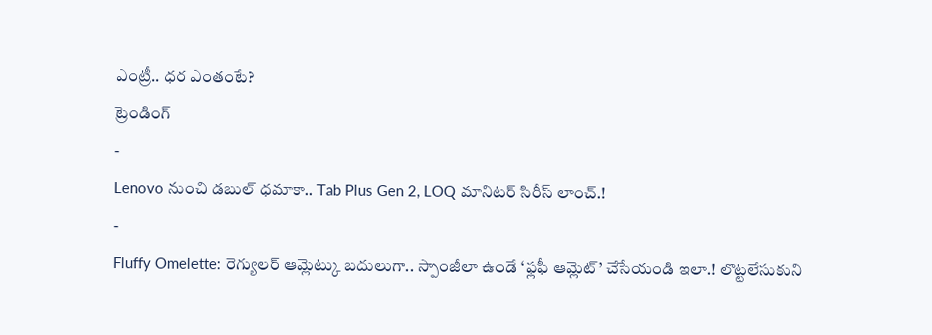ఎంట్రీ.. ధర ఎంతంటే?
ట్రెండింగ్
-
Lenovo నుంచి డబుల్ ధమాకా.. Tab Plus Gen 2, LOQ మానిటర్ సిరీస్ లాంచ్.!
-
Fluffy Omelette: రెగ్యులర్ ఆమ్లెట్కు బదులుగా.. స్పాంజీలా ఉండే ‘ఫ్లఫీ ఆమ్లెట్’ చేసేయండి ఇలా.! లొట్టలేసుకుని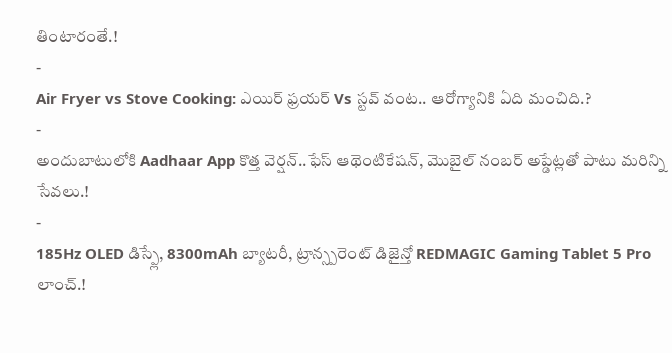తింటారంతే.!
-
Air Fryer vs Stove Cooking: ఎయిర్ ఫ్రయర్ Vs స్టవ్ వంట.. ఆరోగ్యానికి ఏది మంచిది.?
-
అందుబాటులోకి Aadhaar App కొత్త వెర్షన్..ఫేస్ ఆథెంటికేషన్, మొబైల్ నంబర్ అప్డేట్లతో పాటు మరిన్ని సేవలు.!
-
185Hz OLED డిస్ప్లే, 8300mAh బ్యాటరీ, ట్రాన్స్పరెంట్ డిజైన్తో REDMAGIC Gaming Tablet 5 Pro లాంచ్.!